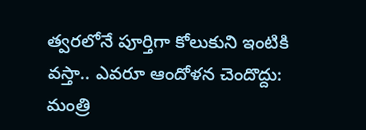త్వరలోనే పూర్తిగా కోలుకుని ఇంటికి వస్తా.. ఎవరూ ఆందోళన చెందొద్దు: మంత్రి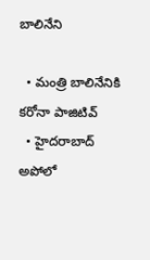బాలినేని

  • మంత్రి బాలినేనికి కరోనా పాజిటివ్
  • హైదరాబాద్ అపోలో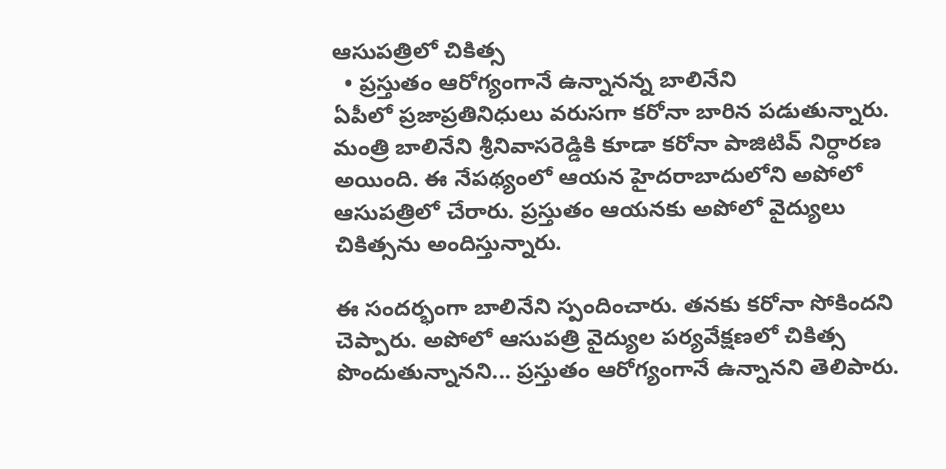ఆసుపత్రిలో చికిత్స
  • ప్రస్తుతం ఆరోగ్యంగానే ఉన్నానన్న బాలినేని
ఏపీలో ప్రజాప్రతినిధులు వరుసగా కరోనా బారిన పడుతున్నారు. మంత్రి బాలినేని శ్రీనివాసరెడ్డికి కూడా కరోనా పాజిటివ్ నిర్ధారణ అయింది. ఈ నేపథ్యంలో ఆయన హైదరాబాదులోని అపోలో ఆసుపత్రిలో చేరారు. ప్రస్తుతం ఆయనకు అపోలో వైద్యులు చికిత్సను అందిస్తున్నారు.

ఈ సందర్భంగా బాలినేని స్పందించారు. తనకు కరోనా సోకిందని చెప్పారు. అపోలో ఆసుపత్రి వైద్యుల పర్యవేక్షణలో చికిత్స పొందుతున్నానని... ప్రస్తుతం ఆరోగ్యంగానే ఉన్నానని తెలిపారు.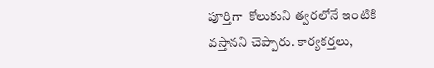పూర్తిగా  కోలుకుని త్వరలోనే ఇంటికి వస్తానని చెప్పారు. కార్యకర్తలు,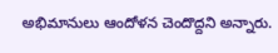అభిమానులు ఆందోళన చెందొద్దని అన్నారు.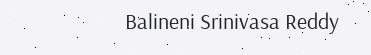Balineni Srinivasa Reddy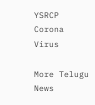YSRCP
Corona Virus

More Telugu News